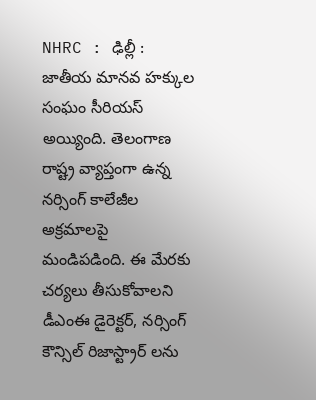NHRC : ఢిల్లీ : జాతీయ మానవ హక్కుల సంఘం సీరియస్ అయ్యింది. తెలంగాణ రాష్ట్ర వ్యాప్తంగా ఉన్న నర్సింగ్ కాలేజీల అక్రమాలపై మండిపడింది. ఈ మేరకు చర్యలు తీసుకోవాలని డీఎంఈ డైరెక్టర్, నర్సింగ్ కౌన్సిల్ రిజాస్ట్రార్ లను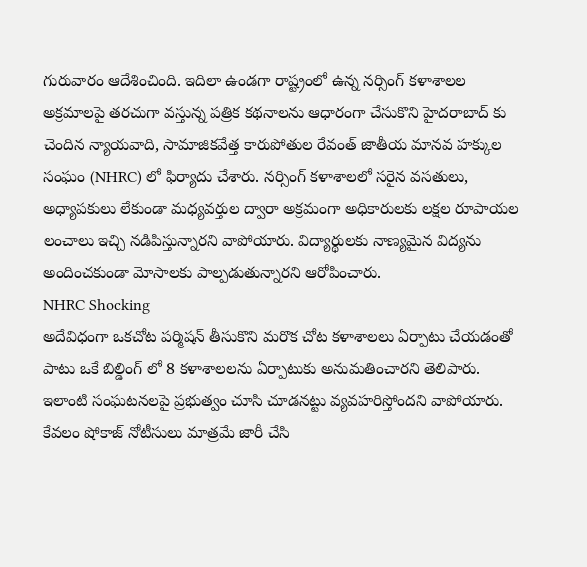గురువారం ఆదేశించింది. ఇదిలా ఉండగా రాష్ట్రంలో ఉన్న నర్సింగ్ కళాశాలల అక్రమాలపై తరచుగా వస్తున్న పత్రిక కథనాలను ఆధారంగా చేసుకొని హైదరాబాద్ కు చెందిన న్యాయవాది, సామాజికవేత్త కారుపోతుల రేవంత్ జాతీయ మానవ హక్కుల సంఘం (NHRC) లో ఫిర్యాదు చేశారు. నర్సింగ్ కళాశాలలో సరైన వసతులు, అధ్యాపకులు లేకుండా మధ్యవర్తుల ద్వారా అక్రమంగా అధికారులకు లక్షల రూపాయల లంచాలు ఇచ్చి నడిపిస్తున్నారని వాపోయారు. విద్యార్థులకు నాణ్యమైన విద్యను అందించకుండా మోసాలకు పాల్పడుతున్నారని ఆరోపించారు.
NHRC Shocking
అదేవిధంగా ఒకచోట పర్మిషన్ తీసుకొని మరొక చోట కళాశాలలు ఏర్పాటు చేయడంతో పాటు ఒకే బిల్డింగ్ లో 8 కళాశాలలను ఏర్పాటుకు అనుమతించారని తెలిపారు. ఇలాంటి సంఘటనలపై ప్రభుత్వం చూసి చూడనట్టు వ్యవహరిస్తోందని వాపోయారు. కేవలం షోకాజ్ నోటీసులు మాత్రమే జారీ చేసి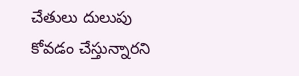చేతులు దులుపు కోవడం చేస్తున్నారని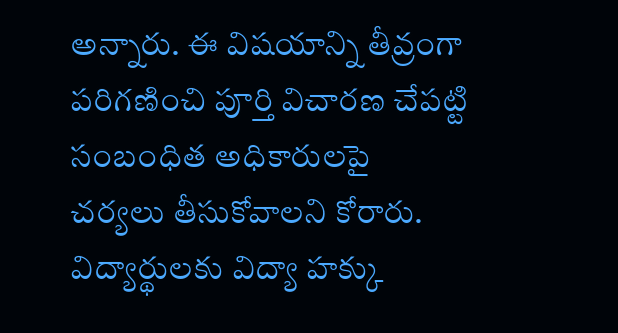అన్నారు. ఈ విషయాన్ని తీవ్రంగా పరిగణించి పూర్తి విచారణ చేపట్టి సంబంధిత అధికారులపై చర్యలు తీసుకోవాలని కోరారు. విద్యార్థులకు విద్యా హక్కు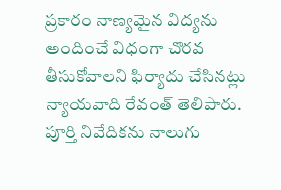ప్రకారం నాణ్యమైన విద్యను అందించే విధంగా చొరవ తీసుకోవాలని ఫిర్యాదు చేసినట్లు న్యాయవాది రేవంత్ తెలిపారు. పూర్తి నివేదికను నాలుగు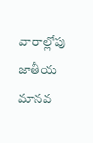వారాల్లోపు జాతీయ మానవ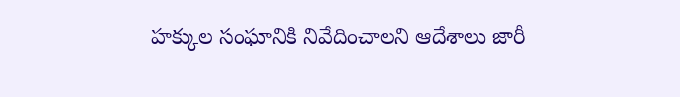హక్కుల సంఘానికి నివేదించాలని ఆదేశాలు జారీ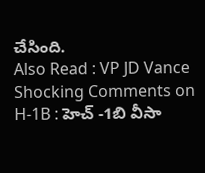చేసింది.
Also Read : VP JD Vance Shocking Comments on H-1B : హెచ్ -1బి వీసా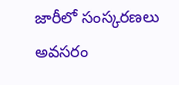జారీలో సంస్కరణలు అవసరం